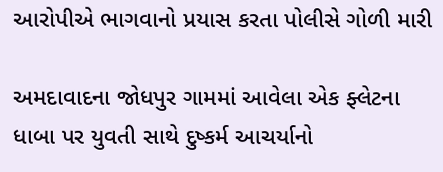આરોપીએ ભાગવાનો પ્રયાસ કરતા પોલીસે ગોળી મારી

અમદાવાદના જોધપુર ગામમાં આવેલા એક ફ્લેટના ધાબા પર યુવતી સાથે દુષ્કર્મ આચર્યાનો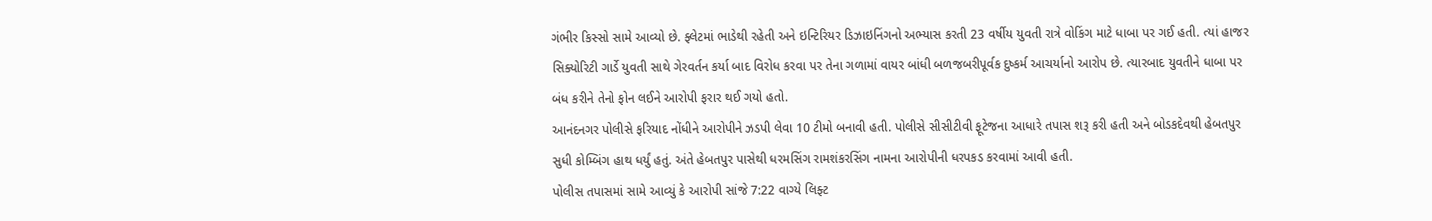ગંભીર કિસ્સો સામે આવ્યો છે. ફ્લેટમાં ભાડેથી રહેતી અને ઇન્ટિરિયર ડિઝાઇનિંગનો અભ્યાસ કરતી 23 વર્ષીય યુવતી રાત્રે વોકિંગ માટે ધાબા પર ગઈ હતી. ત્યાં હાજર સિક્યોરિટી ગાર્ડે યુવતી સાથે ગેરવર્તન કર્યા બાદ વિરોધ કરવા પર તેના ગળામાં વાયર બાંધી બળજબરીપૂર્વક દુષ્કર્મ આચર્યાનો આરોપ છે. ત્યારબાદ યુવતીને ધાબા પર બંધ કરીને તેનો ફોન લઈને આરોપી ફરાર થઈ ગયો હતો.
આનંદનગર પોલીસે ફરિયાદ નોંધીને આરોપીને ઝડપી લેવા 10 ટીમો બનાવી હતી. પોલીસે સીસીટીવી ફૂટેજના આધારે તપાસ શરૂ કરી હતી અને બોડકદેવથી હેબતપુર સુધી કોમ્બિંગ હાથ ધર્યું હતું. અંતે હેબતપુર પાસેથી ધરમસિંગ રામશંકરસિંગ નામના આરોપીની ધરપકડ કરવામાં આવી હતી.
પોલીસ તપાસમાં સામે આવ્યું કે આરોપી સાંજે 7:22 વાગ્યે લિફ્ટ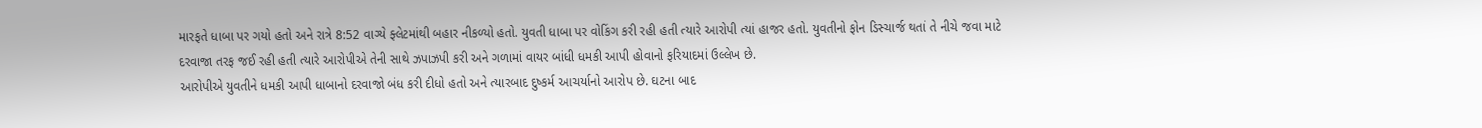મારફતે ધાબા પર ગયો હતો અને રાત્રે 8:52 વાગ્યે ફ્લેટમાંથી બહાર નીકળ્યો હતો. યુવતી ધાબા પર વોકિંગ કરી રહી હતી ત્યારે આરોપી ત્યાં હાજર હતો. યુવતીનો ફોન ડિસ્ચાર્જ થતાં તે નીચે જવા માટે દરવાજા તરફ જઈ રહી હતી ત્યારે આરોપીએ તેની સાથે ઝપાઝપી કરી અને ગળામાં વાયર બાંધી ધમકી આપી હોવાનો ફરિયાદમાં ઉલ્લેખ છે.
આરોપીએ યુવતીને ધમકી આપી ધાબાનો દરવાજો બંધ કરી દીધો હતો અને ત્યારબાદ દુષ્કર્મ આચર્યાનો આરોપ છે. ઘટના બાદ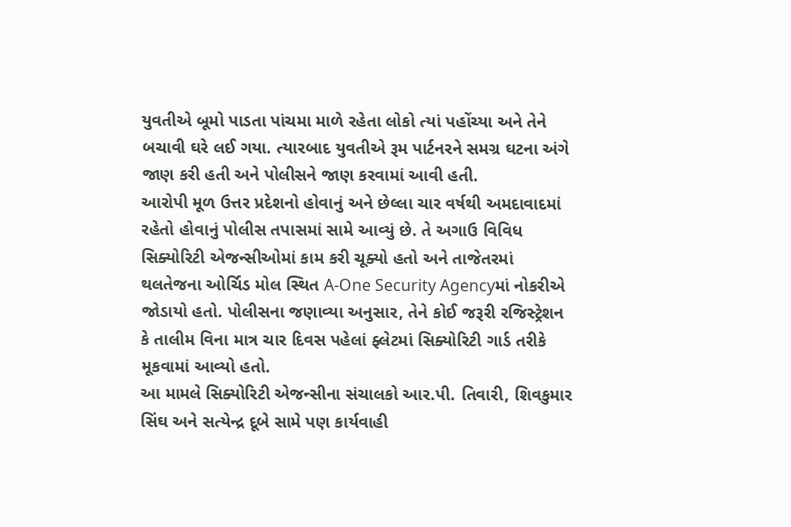યુવતીએ બૂમો પાડતા પાંચમા માળે રહેતા લોકો ત્યાં પહોંચ્યા અને તેને બચાવી ઘરે લઈ ગયા. ત્યારબાદ યુવતીએ રૂમ પાર્ટનરને સમગ્ર ઘટના અંગે જાણ કરી હતી અને પોલીસને જાણ કરવામાં આવી હતી.
આરોપી મૂળ ઉત્તર પ્રદેશનો હોવાનું અને છેલ્લા ચાર વર્ષથી અમદાવાદમાં રહેતો હોવાનું પોલીસ તપાસમાં સામે આવ્યું છે. તે અગાઉ વિવિધ સિક્યોરિટી એજન્સીઓમાં કામ કરી ચૂક્યો હતો અને તાજેતરમાં થલતેજના ઓર્ચિડ મોલ સ્થિત A-One Security Agencyમાં નોકરીએ જોડાયો હતો. પોલીસના જણાવ્યા અનુસાર, તેને કોઈ જરૂરી રજિસ્ટ્રેશન કે તાલીમ વિના માત્ર ચાર દિવસ પહેલાં ફ્લેટમાં સિક્યોરિટી ગાર્ડ તરીકે મૂકવામાં આવ્યો હતો.
આ મામલે સિક્યોરિટી એજન્સીના સંચાલકો આર.પી. તિવારી, શિવકુમાર સિંઘ અને સત્યેન્દ્ર દૂબે સામે પણ કાર્યવાહી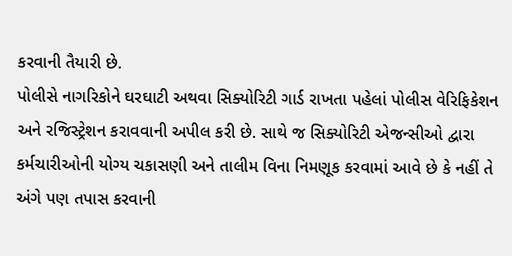કરવાની તૈયારી છે.
પોલીસે નાગરિકોને ઘરઘાટી અથવા સિક્યોરિટી ગાર્ડ રાખતા પહેલાં પોલીસ વેરિફિકેશન અને રજિસ્ટ્રેશન કરાવવાની અપીલ કરી છે. સાથે જ સિક્યોરિટી એજન્સીઓ દ્વારા કર્મચારીઓની યોગ્ય ચકાસણી અને તાલીમ વિના નિમણૂક કરવામાં આવે છે કે નહીં તે અંગે પણ તપાસ કરવાની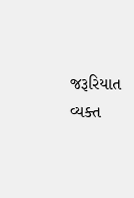જરૂરિયાત વ્યક્ત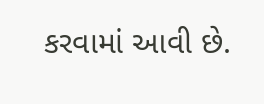કરવામાં આવી છે.